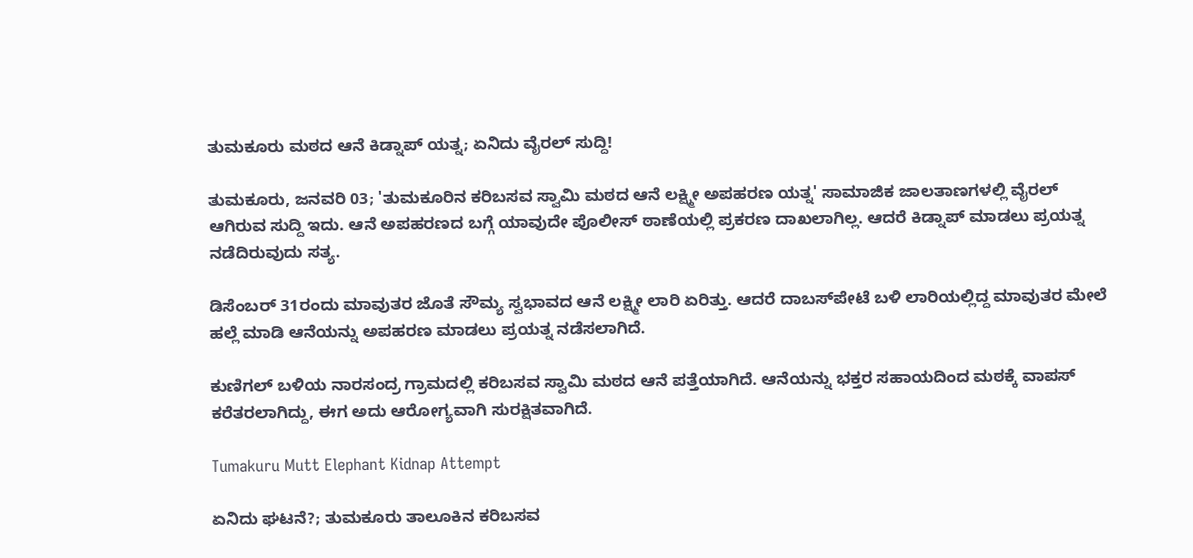ತುಮಕೂರು ಮಠದ ಆನೆ ಕಿಡ್ನಾಪ್ ಯತ್ನ; ಏನಿದು ವೈರಲ್ ಸುದ್ದಿ!

ತುಮಕೂರು, ಜನವರಿ 03; 'ತುಮಕೂರಿನ ಕರಿಬಸವ ಸ್ವಾಮಿ ಮಠದ ಆನೆ ಲಕ್ಷ್ಮೀ ಅಪಹರಣ ಯತ್ನ' ಸಾಮಾಜಿಕ ಜಾಲತಾಣಗಳಲ್ಲಿ ವೈರಲ್ ಆಗಿರುವ ಸುದ್ದಿ ಇದು. ಆನೆ ಅಪಹರಣದ ಬಗ್ಗೆ ಯಾವುದೇ ಪೊಲೀಸ್ ಠಾಣೆಯಲ್ಲಿ ಪ್ರಕರಣ ದಾಖಲಾಗಿಲ್ಲ. ಆದರೆ ಕಿಡ್ನಾಪ್ ಮಾಡಲು ಪ್ರಯತ್ನ ನಡೆದಿರುವುದು ಸತ್ಯ.

ಡಿಸೆಂಬರ್ 31ರಂದು ಮಾವುತರ ಜೊತೆ ಸೌಮ್ಯ ಸ್ವಭಾವದ ಆನೆ ಲಕ್ಷ್ಮೀ ಲಾರಿ ಏರಿತ್ತು. ಆದರೆ ದಾಬಸ್‌ಪೇಟೆ ಬಳಿ ಲಾರಿಯಲ್ಲಿದ್ದ ಮಾವುತರ ಮೇಲೆ ಹಲ್ಲೆ ಮಾಡಿ ಆನೆಯನ್ನು ಅಪಹರಣ ಮಾಡಲು ಪ್ರಯತ್ನ ನಡೆಸಲಾಗಿದೆ.

ಕುಣಿಗಲ್ ಬಳಿಯ ನಾರಸಂದ್ರ ಗ್ರಾಮದಲ್ಲಿ ಕರಿಬಸವ ಸ್ವಾಮಿ ಮಠದ ಆನೆ ಪತ್ತೆಯಾಗಿದೆ. ಆನೆಯನ್ನು ಭಕ್ತರ ಸಹಾಯದಿಂದ ಮಠಕ್ಕೆ ವಾಪಸ್ ಕರೆತರಲಾಗಿದ್ದು, ಈಗ ಅದು ಆರೋಗ್ಯವಾಗಿ ಸುರಕ್ಷಿತವಾಗಿದೆ.

Tumakuru Mutt Elephant Kidnap Attempt

ಏನಿದು ಘಟನೆ?; ತುಮಕೂರು ತಾಲೂಕಿನ ಕರಿಬಸವ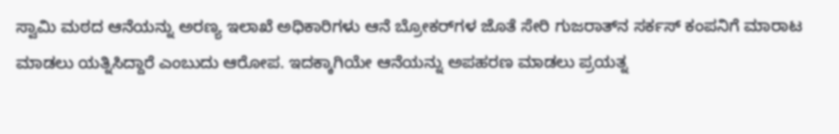ಸ್ವಾಮಿ ಮಠದ ಆನೆಯನ್ನು ಅರಣ್ಯ ಇಲಾಖೆ ಅಧಿಕಾರಿಗಳು ಆನೆ ಬ್ರೋಕರ್‌ಗಳ ಜೊತೆ ಸೇರಿ ಗುಜರಾತ್‌ನ ಸರ್ಕಸ್ ಕಂಪನಿಗೆ ಮಾರಾಟ ಮಾಡಲು ಯತ್ನಿಸಿದ್ದಾರೆ ಎಂಬುದು ಆರೋಪ. ಇದಕ್ಕಾಗಿಯೇ ಆನೆಯನ್ನು ಅಪಹರಣ ಮಾಡಲು ಪ್ರಯತ್ನ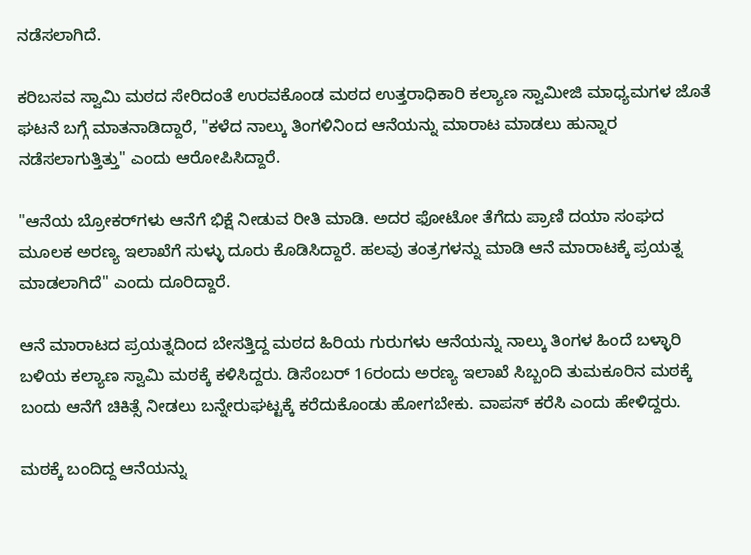ನಡೆಸಲಾಗಿದೆ.

ಕರಿಬಸವ ಸ್ವಾಮಿ ಮಠದ ಸೇರಿದಂತೆ ಉರವಕೊಂಡ ಮಠದ ಉತ್ತರಾಧಿಕಾರಿ ಕಲ್ಯಾಣ ಸ್ವಾಮೀಜಿ ಮಾಧ್ಯಮಗಳ ಜೊತೆ ಘಟನೆ ಬಗ್ಗೆ ಮಾತನಾಡಿದ್ದಾರೆ, "ಕಳೆದ ನಾಲ್ಕು ತಿಂಗಳಿನಿಂದ ಆನೆಯನ್ನು ಮಾರಾಟ ಮಾಡಲು ಹುನ್ನಾರ ನಡೆಸಲಾಗುತ್ತಿತ್ತು" ಎಂದು ಆರೋಪಿಸಿದ್ದಾರೆ.

"ಆನೆಯ ಬ್ರೋಕರ್‌ಗಳು ಆನೆಗೆ ಭಿಕ್ಷೆ ನೀಡುವ ರೀತಿ ಮಾಡಿ. ಅದರ ಫೋಟೋ ತೆಗೆದು ಪ್ರಾಣಿ ದಯಾ ಸಂಘದ ಮೂಲಕ ಅರಣ್ಯ ಇಲಾಖೆಗೆ ಸುಳ್ಳು ದೂರು ಕೊಡಿಸಿದ್ದಾರೆ. ಹಲವು ತಂತ್ರಗಳನ್ನು ಮಾಡಿ ಆನೆ ಮಾರಾಟಕ್ಕೆ ಪ್ರಯತ್ನ ಮಾಡಲಾಗಿದೆ" ಎಂದು ದೂರಿದ್ದಾರೆ.

ಆನೆ ಮಾರಾಟದ ಪ್ರಯತ್ನದಿಂದ ಬೇಸತ್ತಿದ್ದ ಮಠದ ಹಿರಿಯ ಗುರುಗಳು ಆನೆಯನ್ನು ನಾಲ್ಕು ತಿಂಗಳ ಹಿಂದೆ ಬಳ್ಳಾರಿ ಬಳಿಯ ಕಲ್ಯಾಣ ಸ್ವಾಮಿ ಮಠಕ್ಕೆ ಕಳಿಸಿದ್ದರು. ಡಿಸೆಂಬರ್ 16ರಂದು ಅರಣ್ಯ ಇಲಾಖೆ ಸಿಬ್ಬಂದಿ ತುಮಕೂರಿನ ಮಠಕ್ಕೆ ಬಂದು ಆನೆಗೆ ಚಿಕಿತ್ಸೆ ನೀಡಲು ಬನ್ನೇರುಘಟ್ಟಕ್ಕೆ ಕರೆದುಕೊಂಡು ಹೋಗಬೇಕು. ವಾಪಸ್ ಕರೆಸಿ ಎಂದು ಹೇಳಿದ್ದರು.

ಮಠಕ್ಕೆ ಬಂದಿದ್ದ ಆನೆಯನ್ನು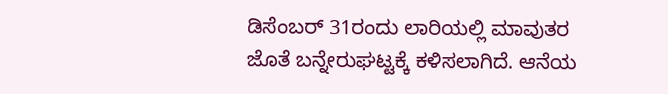ಡಿಸೆಂಬರ್ 31ರಂದು ಲಾರಿಯಲ್ಲಿ ಮಾವುತರ ಜೊತೆ ಬನ್ನೇರುಘಟ್ಟಕ್ಕೆ ಕಳಿಸಲಾಗಿದೆ. ಆನೆಯ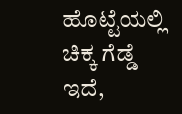ಹೊಟ್ಟೆಯಲ್ಲಿ ಚಿಕ್ಕ ಗೆಡ್ಡೆ ಇದೆ,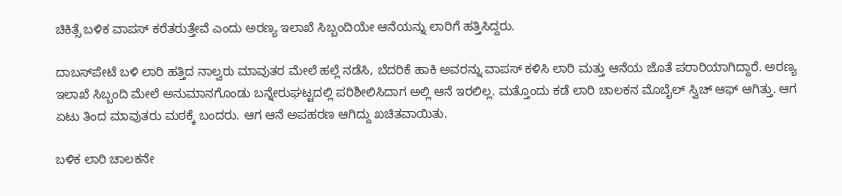ಚಿಕಿತ್ಸೆ ಬಳಿಕ ವಾಪಸ್ ಕರೆತರುತ್ತೇವೆ ಎಂದು ಅರಣ್ಯ ಇಲಾಖೆ ಸಿಬ್ಬಂದಿಯೇ ಆನೆಯನ್ನು ಲಾರಿಗೆ ಹತ್ತಿಸಿದ್ದರು.

ದಾಬಸ್‌ಪೇಟೆ ಬಳಿ ಲಾರಿ ಹತ್ತಿದ ನಾಲ್ವರು ಮಾವುತರ ಮೇಲೆ ಹಲ್ಲೆ ನಡೆಸಿ, ಬೆದರಿಕೆ ಹಾಕಿ ಅವರನ್ನು ವಾಪಸ್ ಕಳಿಸಿ ಲಾರಿ ಮತ್ತು ಆನೆಯ ಜೊತೆ ಪರಾರಿಯಾಗಿದ್ದಾರೆ. ಅರಣ್ಯ ಇಲಾಖೆ ಸಿಬ್ಬಂದಿ ಮೇಲೆ ಅನುಮಾನಗೊಂಡು ಬನ್ನೇರುಘಟ್ಟದಲ್ಲಿ ಪರಿಶೀಲಿಸಿದಾಗ ಅಲ್ಲಿ ಆನೆ ಇರಲಿಲ್ಲ. ಮತ್ತೊಂದು ಕಡೆ ಲಾರಿ ಚಾಲಕನ ಮೊಬೈಲ್ ಸ್ವಿಚ್ ಆಫ್ ಆಗಿತ್ತು. ಆಗ ಏಟು ತಿಂದ ಮಾವುತರು ಮಠಕ್ಕೆ ಬಂದರು. ಆಗ ಆನೆ ಅಪಹರಣ ಆಗಿದ್ದು ಖಚಿತವಾಯಿತು.

ಬಳಿಕ ಲಾರಿ ಚಾಲಕನೇ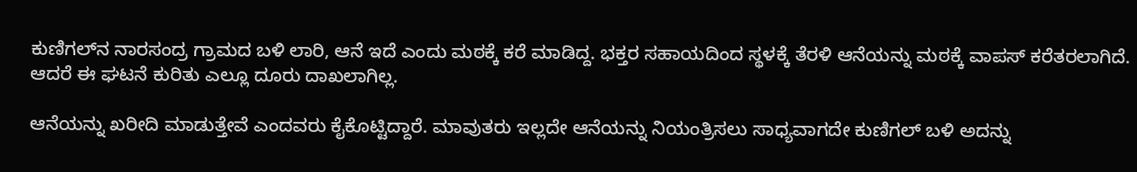ಕುಣಿಗಲ್‌ನ ನಾರಸಂದ್ರ ಗ್ರಾಮದ ಬಳಿ ಲಾರಿ, ಆನೆ ಇದೆ ಎಂದು ಮಠಕ್ಕೆ ಕರೆ ಮಾಡಿದ್ದ. ಭಕ್ತರ ಸಹಾಯದಿಂದ ಸ್ಥಳಕ್ಕೆ ತೆರಳಿ ಆನೆಯನ್ನು ಮಠಕ್ಕೆ ವಾಪಸ್ ಕರೆತರಲಾಗಿದೆ. ಆದರೆ ಈ ಘಟನೆ ಕುರಿತು ಎಲ್ಲೂ ದೂರು ದಾಖಲಾಗಿಲ್ಲ.

ಆನೆಯನ್ನು ಖರೀದಿ ಮಾಡುತ್ತೇವೆ ಎಂದವರು ಕೈಕೊಟ್ಟಿದ್ದಾರೆ. ಮಾವುತರು ಇಲ್ಲದೇ ಆನೆಯನ್ನು ನಿಯಂತ್ರಿಸಲು ಸಾಧ್ಯವಾಗದೇ ಕುಣಿಗಲ್‌ ಬಳಿ ಅದನ್ನು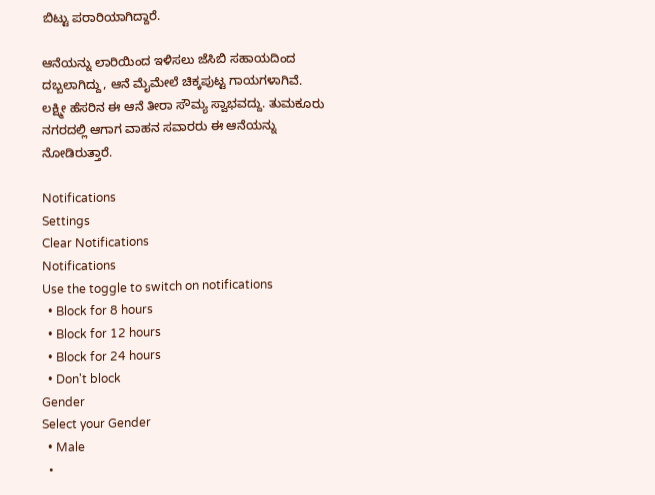ಬಿಟ್ಟು ಪರಾರಿಯಾಗಿದ್ದಾರೆ.

ಆನೆಯನ್ನು ಲಾರಿಯಿಂದ ಇಳಿಸಲು ಜೆಸಿಬಿ ಸಹಾಯದಿಂದ ದಬ್ಬಲಾಗಿದ್ದು, ಆನೆ ಮೈಮೇಲೆ ಚಿಕ್ಕಪುಟ್ಟ ಗಾಯಗಳಾಗಿವೆ. ಲಕ್ಷ್ಮೀ ಹೆಸರಿನ ಈ ಆನೆ ತೀರಾ ಸೌಮ್ಯ ಸ್ವಾಭವದ್ದು. ತುಮಕೂರು ನಗರದಲ್ಲಿ ಆಗಾಗ ವಾಹನ ಸವಾರರು ಈ ಆನೆಯನ್ನು ನೋಡಿರುತ್ತಾರೆ.

Notifications
Settings
Clear Notifications
Notifications
Use the toggle to switch on notifications
  • Block for 8 hours
  • Block for 12 hours
  • Block for 24 hours
  • Don't block
Gender
Select your Gender
  • Male
  •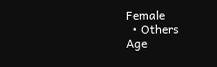Female
  • Others
Age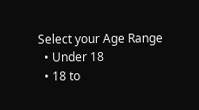Select your Age Range
  • Under 18
  • 18 to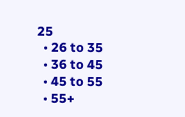25
  • 26 to 35
  • 36 to 45
  • 45 to 55
  • 55+